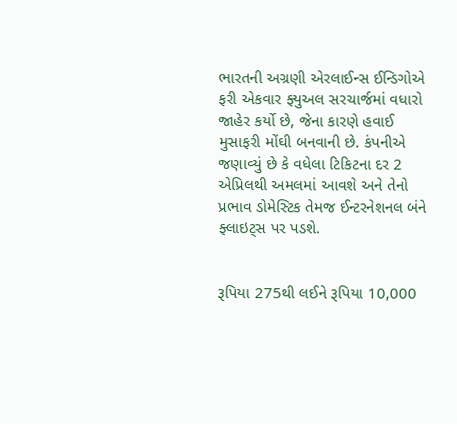ભારતની અગ્રણી એરલાઈન્સ ઈન્ડિગોએ ફરી એકવાર ફ્યુઅલ સરચાર્જમાં વધારો જાહેર કર્યો છે, જેના કારણે હવાઈ મુસાફરી મોંઘી બનવાની છે. કંપનીએ જણાવ્યું છે કે વધેલા ટિકિટના દર 2 એપ્રિલથી અમલમાં આવશે અને તેનો પ્રભાવ ડોમેસ્ટિક તેમજ ઈન્ટરનેશનલ બંને ફ્લાઇટ્સ પર પડશે.


રૂપિયા 275થી લઈને રૂપિયા 10,000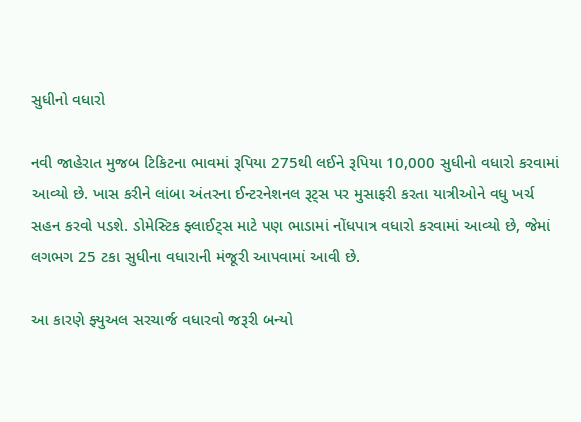સુધીનો વધારો

નવી જાહેરાત મુજબ ટિકિટના ભાવમાં રૂપિયા 275થી લઈને રૂપિયા 10,000 સુધીનો વધારો કરવામાં આવ્યો છે. ખાસ કરીને લાંબા અંતરના ઈન્ટરનેશનલ રૂટ્સ પર મુસાફરી કરતા યાત્રીઓને વધુ ખર્ચ સહન કરવો પડશે. ડોમેસ્ટિક ફ્લાઈટ્સ માટે પણ ભાડામાં નોંધપાત્ર વધારો કરવામાં આવ્યો છે, જેમાં લગભગ 25 ટકા સુધીના વધારાની મંજૂરી આપવામાં આવી છે.

આ કારણે ફ્યુઅલ સરચાર્જ વધારવો જરૂરી બન્યો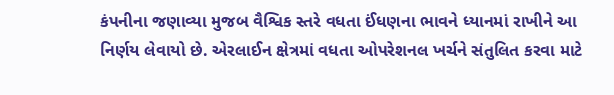કંપનીના જણાવ્યા મુજબ વૈશ્વિક સ્તરે વધતા ઈંધણના ભાવને ધ્યાનમાં રાખીને આ નિર્ણય લેવાયો છે. એરલાઈન ક્ષેત્રમાં વધતા ઓપરેશનલ ખર્ચને સંતુલિત કરવા માટે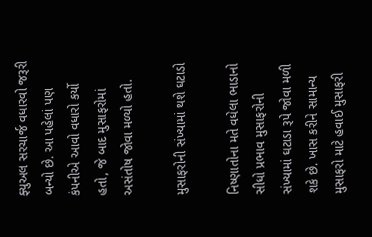ફ્યુઅલ સરચાર્જ વધારવો જરૂરી બન્યો છે. આ પહેલાં પણ કંપનીએ આવો વધારો કર્યો હતો, જે બાદ મુસાફરોમાં અસંતોષ જોવા મળ્યો હતો.

મુસાફરોની સંખ્યામાં થશે ઘટાડો

નિષ્ણાતોના મતે વધેલા ભાડાનો સીધો પ્રભાવ મુસાફરોની સંખ્યામાં ઘટાડા રૂપે જોવા મળી શકે છે. ખાસ કરીને સામાન્ય મુસાફરો માટે હવાઈ મુસાફરી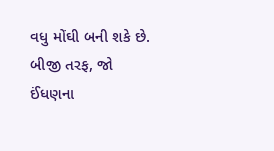વધુ મોંઘી બની શકે છે. બીજી તરફ, જો ઈંધણના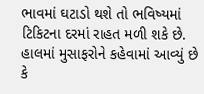ભાવમાં ઘટાડો થશે તો ભવિષ્યમાં ટિકિટના દરમાં રાહત મળી શકે છે. હાલમાં મુસાફરોને કહેવામાં આવ્યું છે કે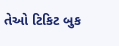તેઓ ટિકિટ બુક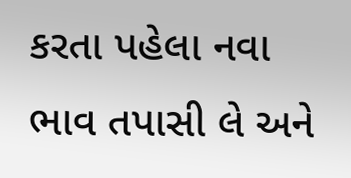કરતા પહેલા નવા ભાવ તપાસી લે અને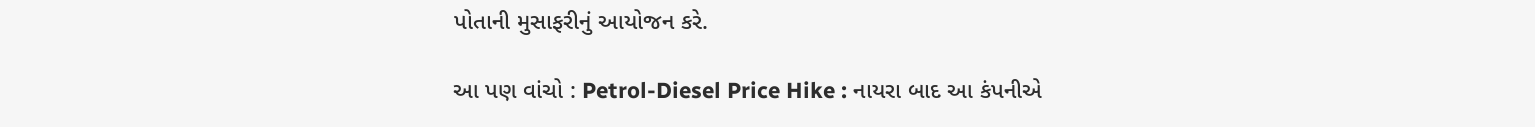પોતાની મુસાફરીનું આયોજન કરે.

આ પણ વાંચો : Petrol-Diesel Price Hike : નાયરા બાદ આ કંપનીએ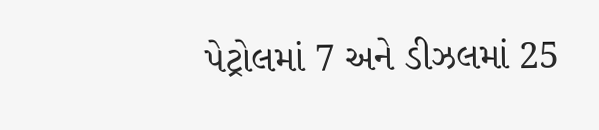પેટ્રોલમાં 7 અને ડીઝલમાં 25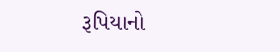રૂપિયાનો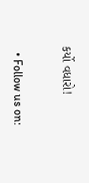કર્યો વધારો!


  • Follow us on: